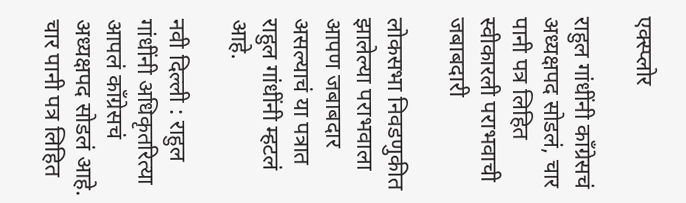एक्स्प्लोर

राहुल गांधींनी काँग्रेसचं अध्यक्षपद सोडलं, चार पानी पत्र लिहित स्वीकारली पराभवाची जबाबदारी

लोकसभा निवडणुकीत झालेल्या पराभवाला आपण जबाबदार असल्याचं या पत्रात राहुल गांधींनी म्हटलं आहे.

नवी दिल्ली : राहुल गांधींनी अधिकृतरित्या आपलं काँग्रेसचं अध्यक्षपद सोडलं आहे. चार पानी पत्र लिहित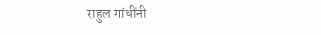राहुल गांधींनी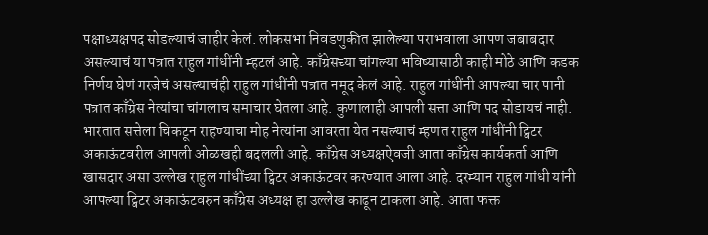पक्षाध्यक्षपद सोडल्याचं जाहीर केलं. लोकसभा निवडणुकीत झालेल्या पराभवाला आपण जबाबदार असल्याचं या पत्रात राहुल गांधींनी म्हटलं आहे. काँग्रेसच्या चांगल्या भविष्यासाठी काही मोठे आणि कडक निर्णय घेणं गरजेचं असल्याचंही राहुल गांधींनी पत्रात नमूद केलं आहे. राहुल गांधींनी आपल्या चार पानी पत्रात काँग्रेस नेत्यांचा चांगलाच समाचार घेतला आहे. कुणालाही आपली सत्ता आणि पद सोडायचं नाही. भारतात सत्तेला चिकटून राहण्याचा मोह नेत्यांना आवरता येत नसल्याचं म्हणत राहुल गांधींनी ट्विटर अकाऊंटवरील आपली ओळखही बदलली आहे. काँग्रेस अध्यक्षऐवजी आता काँग्रेस कार्यकर्ता आणि खासदार असा उल्लेख राहुल गांधींच्या ट्विटर अकाऊंटवर करण्यात आला आहे. दरम्यान राहुल गांधी यांनी आपल्या ट्विटर अकाऊंटवरुन काँग्रेस अध्यक्ष हा उल्लेख काढून टाकला आहे. आता फक्त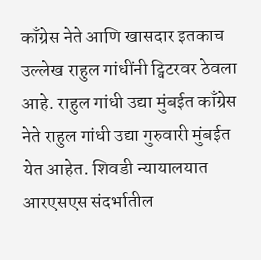काँग्रेस नेते आणि खासदार इतकाच उल्लेख राहुल गांधींनी ट्विटरवर ठेवला आहे. राहुल गांधी उद्या मुंबईत काँग्रेस नेते राहुल गांधी उद्या गुरुवारी मुंबईत येत आहेत. शिवडी न्यायालयात आरएसएस संदर्भातील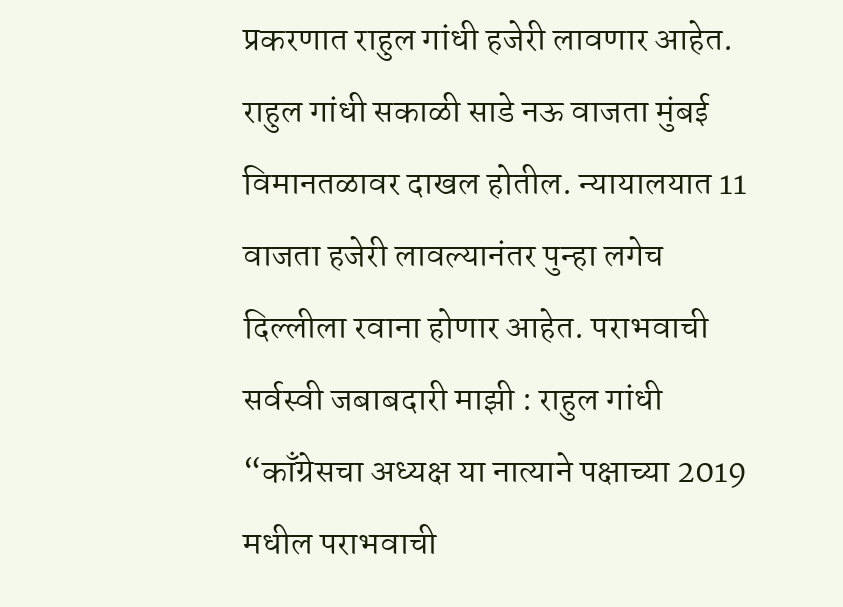प्रकरणात राहुल गांधी हजेरी लावणार आहेत. राहुल गांधी सकाळी साडे नऊ वाजता मुंबई विमानतळावर दाखल होतील. न्यायालयात 11 वाजता हजेरी लावल्यानंतर पुन्हा लगेच दिल्लीला रवाना होणार आहेत. पराभवाची सर्वस्वी जबाबदारी माझी : राहुल गांधी “काँग्रेसचा अध्यक्ष या नात्याने पक्षाच्या 2019 मधील पराभवाची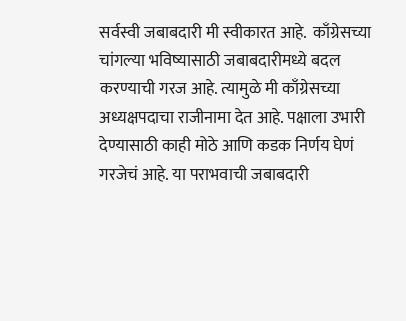सर्वस्वी जबाबदारी मी स्वीकारत आहे.  काँग्रेसच्या चांगल्या भविष्यासाठी जबाबदारीमध्ये बदल करण्याची गरज आहे. त्यामुळे मी काँग्रेसच्या अध्यक्षपदाचा राजीनामा देत आहे. पक्षाला उभारी देण्यासाठी काही मोठे आणि कडक निर्णय घेणं गरजेचं आहे. या पराभवाची जबाबदारी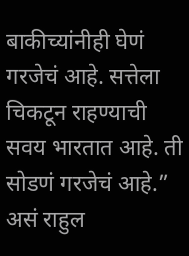बाकीच्यांनीही घेणं गरजेचं आहे. सत्तेला चिकटून राहण्याची सवय भारतात आहे. ती सोडणं गरजेचं आहे.” असं राहुल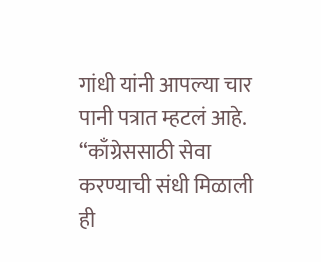गांधी यांनी आपल्या चार पानी पत्रात म्हटलं आहे. “काँग्रेससाठी सेवा करण्याची संधी मिळाली ही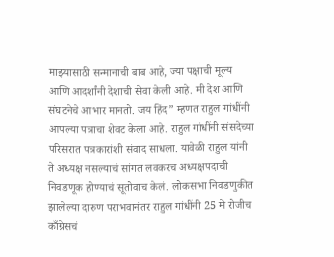माझ्यासाठी सन्मानाची बाब आहे, ज्या पक्षाची मूल्य आणि आदर्शांनी देशाची सेवा केली आहे. मी देश आणि संघटनेचे आभार मानतो. जय हिंद” म्हणत राहुल गांधींनी आपल्या पत्राचा शेवट केला आहे. राहुल गांधींनी संसदेच्या परिसरात पत्रकारांशी संवाद साधला. यावेळी राहुल यांनी ते अध्यक्ष नसल्याचं सांगत लवकरच अध्यक्षपदाची निवडणूक होण्याचं सूतोवाच केलं. लोकसभा निवडणुकीत झालेल्या दारुण पराभवानंतर राहुल गांधींनी 25 मे रोजीच काँग्रेसचं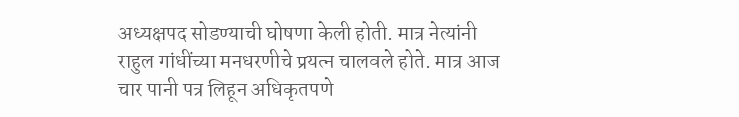अध्यक्षपद सोडण्याची घोषणा केली होती. मात्र नेत्यांनी राहुल गांधींच्या मनधरणीचे प्रयत्न चालवले होते. मात्र आज चार पानी पत्र लिहून अधिकृतपणे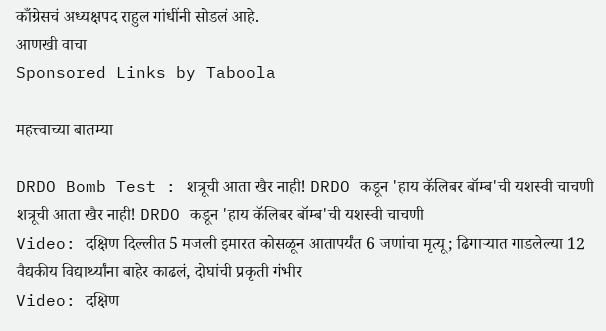काँग्रेसचं अध्यक्षपद राहुल गांधींनी सोडलं आहे.
आणखी वाचा
Sponsored Links by Taboola

महत्त्वाच्या बातम्या

DRDO Bomb Test : शत्रूची आता खैर नाही! DRDO कडून 'हाय कॅलिबर बॉम्ब'ची यशस्वी चाचणी
शत्रूची आता खैर नाही! DRDO कडून 'हाय कॅलिबर बॉम्ब'ची यशस्वी चाचणी
Video: दक्षिण दिल्लीत 5 मजली इमारत कोसळून आतापर्यंत 6 जणांचा मृत्यू; ढिगाऱ्यात गाडलेल्या 12 वैद्यकीय विद्यार्थ्यांना बाहेर काढलं, दोघांची प्रकृती गंभीर
Video: दक्षिण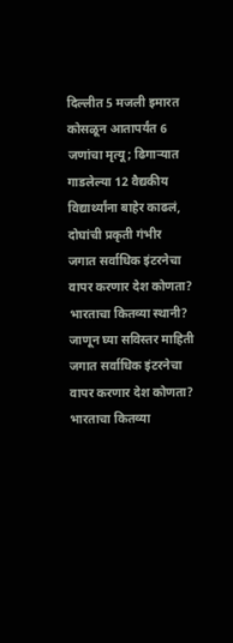दिल्लीत 5 मजली इमारत कोसळून आतापर्यंत 6 जणांचा मृत्यू; ढिगाऱ्यात गाडलेल्या 12 वैद्यकीय विद्यार्थ्यांना बाहेर काढलं, दोघांची प्रकृती गंभीर
जगात सर्वाधिक इंटरनेचा वापर करणार देश कोणता? भारताचा कितव्या स्थानी? जाणून घ्या सविस्तर माहिती
जगात सर्वाधिक इंटरनेचा वापर करणार देश कोणता? भारताचा कितव्या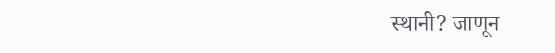स्थानी? जाणून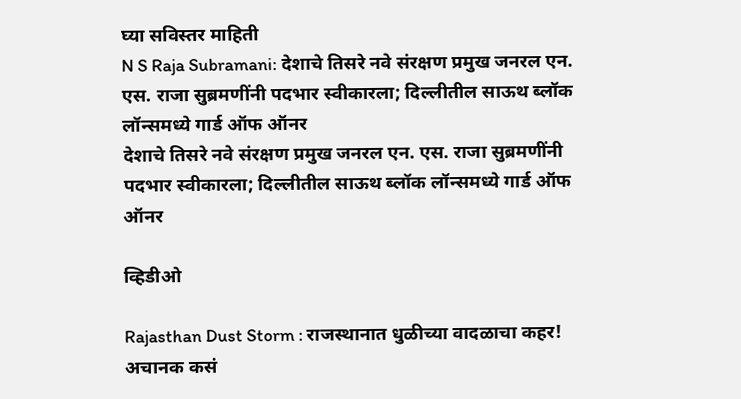घ्या सविस्तर माहिती
N S Raja Subramani: देशाचे तिसरे नवे संरक्षण प्रमुख जनरल एन. एस. राजा सुब्रमणींनी पदभार स्वीकारला; दिल्लीतील साऊथ ब्लॉक लॉन्समध्ये गार्ड ऑफ ऑनर
देशाचे तिसरे नवे संरक्षण प्रमुख जनरल एन. एस. राजा सुब्रमणींनी पदभार स्वीकारला; दिल्लीतील साऊथ ब्लॉक लॉन्समध्ये गार्ड ऑफ ऑनर

व्हिडीओ

Rajasthan Dust Storm : राजस्थानात धुळीच्या वादळाचा कहर! अचानक कसं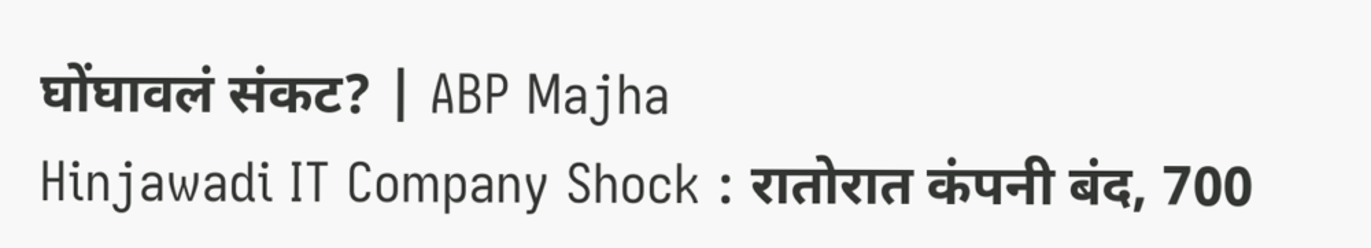घोंघावलं संकट? | ABP Majha
Hinjawadi IT Company Shock : रातोरात कंपनी बंद, 700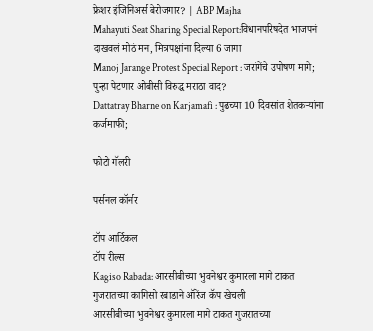फ्रेशर इंजिनिअर्स बेरोजगार? | ABP Majha
Mahayuti Seat Sharing Special Report:विधानपरिषदेत भाजपनं दाखवलं मोठं मन, मित्रपक्षांना दिल्या 6 जागा
Manoj Jarange Protest Special Report : जरांगेंचे उपोषण मागे; पुन्हा पेटणार ओबीसी विरुद्ध मराठा वाद?
Dattatray Bharne on Karjamafi : पुढच्या 10 दिवसांत शेतकऱ्यांना कर्जमाफी;

फोटो गॅलरी

पर्सनल कॉर्नर

टॉप आर्टिकल
टॉप रील्स
Kagiso Rabada: आरसीबीच्या भुवनेश्वर कुमारला मागे टाकत गुजरातच्या कागिसो रबाडाने ऑरेंज कॅप खेचली
आरसीबीच्या भुवनेश्वर कुमारला मागे टाकत गुजरातच्या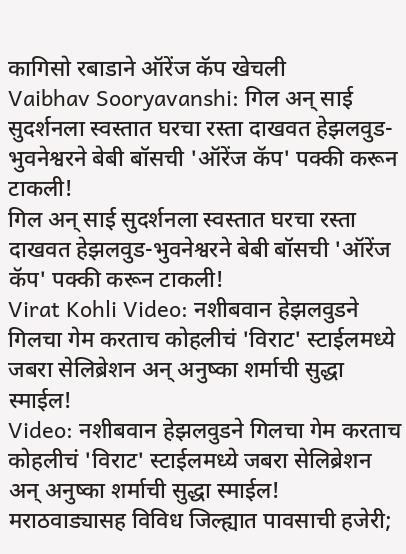कागिसो रबाडाने ऑरेंज कॅप खेचली
Vaibhav Sooryavanshi: गिल अन् साई सुदर्शनला स्वस्तात घरचा रस्ता दाखवत हेझलवुड-भुवनेश्वरने बेबी बॉसची 'ऑरेंज कॅप' पक्की करून टाकली!
गिल अन् साई सुदर्शनला स्वस्तात घरचा रस्ता दाखवत हेझलवुड-भुवनेश्वरने बेबी बॉसची 'ऑरेंज कॅप' पक्की करून टाकली!
Virat Kohli Video: नशीबवान हेझलवुडने गिलचा गेम करताच कोहलीचं 'विराट' स्टाईलमध्ये जबरा सेलिब्रेशन अन् अनुष्का शर्माची सुद्धा स्माईल!
Video: नशीबवान हेझलवुडने गिलचा गेम करताच कोहलीचं 'विराट' स्टाईलमध्ये जबरा सेलिब्रेशन अन् अनुष्का शर्माची सुद्धा स्माईल!
मराठवाड्यासह विविध जिल्ह्यात पावसाची हजेरी;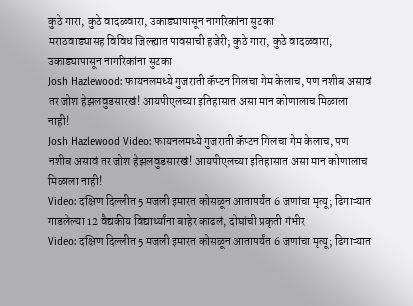कुठे गारा, कुठे वादळवारा, उकाड्यापासून नागरिकांना सुटका
मराठवाड्यासह विविध जिल्ह्यात पावसाची हजेरी; कुठे गारा, कुठे वादळवारा, उकाड्यापासून नागरिकांना सुटका
Josh Hazlewood: फायनलमध्ये गुजराती कॅप्टन गिलचा गेम केलाच, पण नशीब असावं तर जोश हेझलवुडसारखं! आयपीएलच्या इतिहासात असा मान कोणालाच मिळाला नाही!
Josh Hazlewood Video: फायनलमध्ये गुजराती कॅप्टन गिलचा गेम केलाच, पण नशीब असावं तर जोश हेझलवुडसारखं! आयपीएलच्या इतिहासात असा मान कोणालाच मिळाला नाही!
Video: दक्षिण दिल्लीत 5 मजली इमारत कोसळून आतापर्यंत 6 जणांचा मृत्यू; ढिगाऱ्यात गाडलेल्या 12 वैद्यकीय विद्यार्थ्यांना बाहेर काढलं, दोघांची प्रकृती गंभीर
Video: दक्षिण दिल्लीत 5 मजली इमारत कोसळून आतापर्यंत 6 जणांचा मृत्यू; ढिगाऱ्यात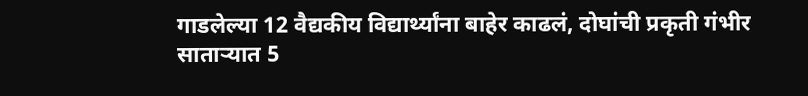गाडलेल्या 12 वैद्यकीय विद्यार्थ्यांना बाहेर काढलं, दोघांची प्रकृती गंभीर
साताऱ्यात 5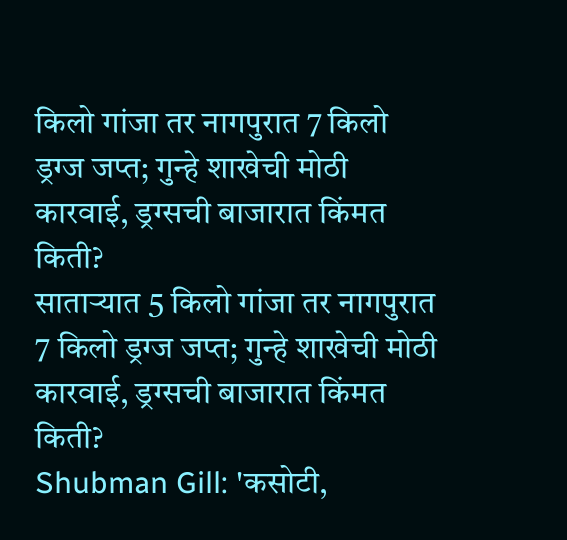किलो गांजा तर नागपुरात 7 किलो ड्रग्ज जप्त; गुन्हे शाखेची मोठी कारवाई, ड्रग्सची बाजारात किंमत किती?
साताऱ्यात 5 किलो गांजा तर नागपुरात 7 किलो ड्रग्ज जप्त; गुन्हे शाखेची मोठी कारवाई, ड्रग्सची बाजारात किंमत किती?
Shubman Gill: 'कसोटी,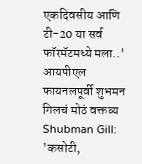एकदिवसीय आणि टी-20 या सर्व फॉरमॅटमध्ये मला..' आयपीएल फायनलपूर्वी शुभमन गिलचं मोठं वक्तव्य
Shubman Gill: 'कसोटी,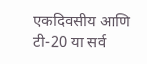एकदिवसीय आणि टी-20 या सर्व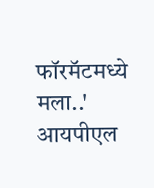फॉरमॅटमध्ये मला..' आयपीएल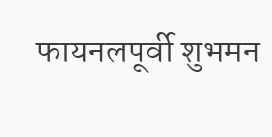फायनलपूर्वी शुभमन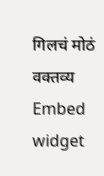गिलचं मोठं वक्तव्य
Embed widget